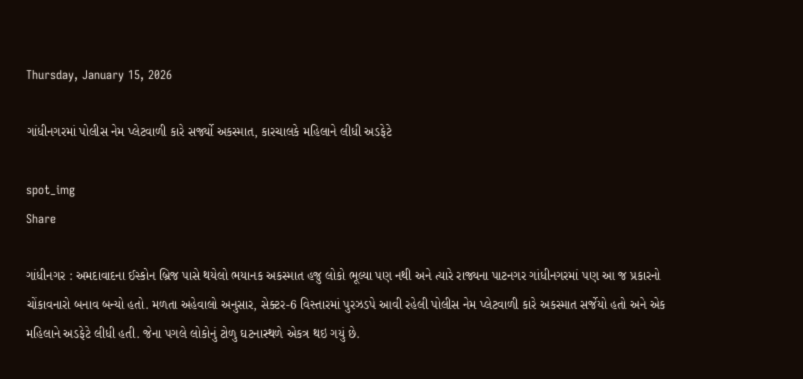Thursday, January 15, 2026

ગાંધીનગરમાં પોલીસ નેમ પ્લેટવાળી કારે સર્જ્યો અકસ્માત, કારચાલકે મહિલાને લીધી અડફેટે

spot_img
Share

ગાંધીનગર : અમદાવાદના ઈસ્કોન બ્રિજ પાસે થયેલો ભયાનક અકસ્માત હજુ લોકો ભૂલ્યા પણ નથી અને ત્યારે રાજ્યના પાટનગર ગાંધીનગરમાં પણ આ જ પ્રકારનો ચોંકાવનારો બનાવ બન્યો હતો. મળતા અહેવાલો અનુસાર, સેક્ટર-6 વિસ્તારમાં પુરઝડપે આવી રહેલી પોલીસ નેમ પ્લેટવાળી કારે અકસ્માત સર્જેયો હતો અને એક મહિલાને અડફેટે લીધી હતી. જેના પગલે લોકોનું ટોળુ ઘટનાસ્થળે એકત્ર થઇ ગયું છે.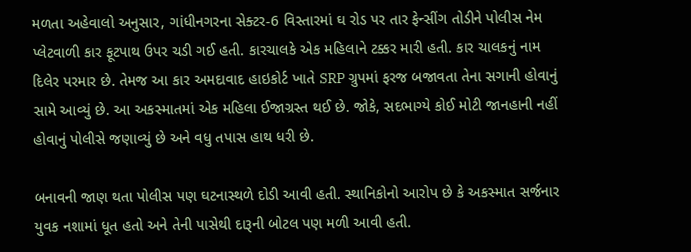મળતા અહેવાલો અનુસાર, ગાંધીનગરના સેક્ટર-6 વિસ્તારમાં ઘ રોડ પર તાર ફેન્સીંગ તોડીને પોલીસ નેમ પ્લેટવાળી કાર ફૂટપાથ ઉપર ચડી ગઈ હતી. કારચાલકે એક મહિલાને ટક્કર મારી હતી. કાર ચાલકનું નામ દિલેર પરમાર છે. તેમજ આ કાર અમદાવાદ હાઇકોર્ટ ખાતે SRP ગ્રુપમાં ફરજ બજાવતા તેના સગાની હોવાનું સામે આવ્યું છે. આ અકસ્માતમાં એક મહિલા ઈજાગ્રસ્ત થઈ છે. જોકે, સદભાગ્યે કોઈ મોટી જાનહાની નહીં હોવાનું પોલીસે જણાવ્યું છે અને વધુ તપાસ હાથ ધરી છે.

બનાવની જાણ થતા પોલીસ પણ ઘટનાસ્થળે દોડી આવી હતી. સ્થાનિકોનો આરોપ છે કે અકસ્માત સર્જનાર યુવક નશામાં ધૂત હતો અને તેની પાસેથી દારૂની બોટલ પણ મળી આવી હતી.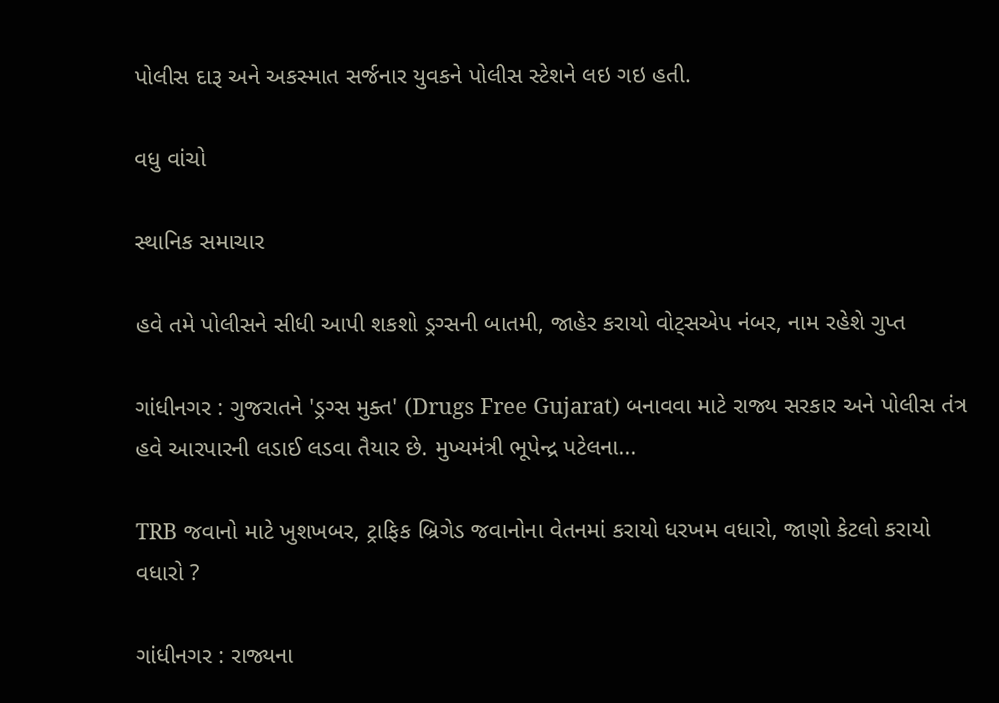પોલીસ દારૂ અને અકસ્માત સર્જનાર યુવકને પોલીસ સ્ટેશને લઇ ગઇ હતી.

વધુ વાંચો

સ્થાનિક સમાચાર

હવે તમે પોલીસને સીધી આપી શકશો ડ્રગ્સની બાતમી, જાહેર કરાયો વોટ્સએપ નંબર, નામ રહેશે ગુપ્ત

ગાંધીનગર : ગુજરાતને 'ડ્રગ્સ મુક્ત' (Drugs Free Gujarat) બનાવવા માટે રાજ્ય સરકાર અને પોલીસ તંત્ર હવે આરપારની લડાઈ લડવા તૈયાર છે. મુખ્યમંત્રી ભૂપેન્દ્ર પટેલના...

TRB જવાનો માટે ખુશખબર, ટ્રાફિક બ્રિગેડ જવાનોના વેતનમાં કરાયો ધરખમ વધારો, જાણો કેટલો કરાયો વધારો ?

ગાંધીનગર : રાજ્યના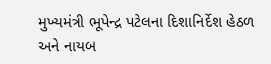મુખ્યમંત્રી ભૂપેન્દ્ર પટેલના દિશાનિર્દેશ હેઠળ અને નાયબ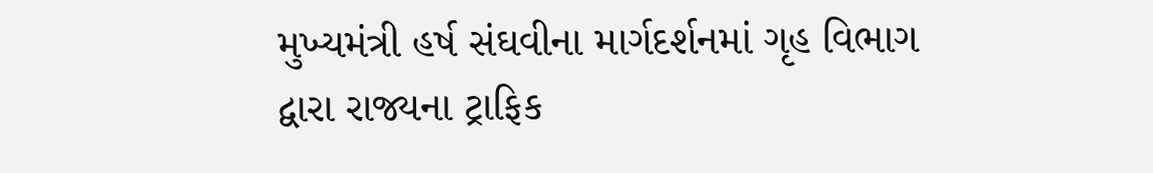મુખ્યમંત્રી હર્ષ સંઘવીના માર્ગદર્શનમાં ગૃહ વિભાગ દ્વારા રાજ્યના ટ્રાફિક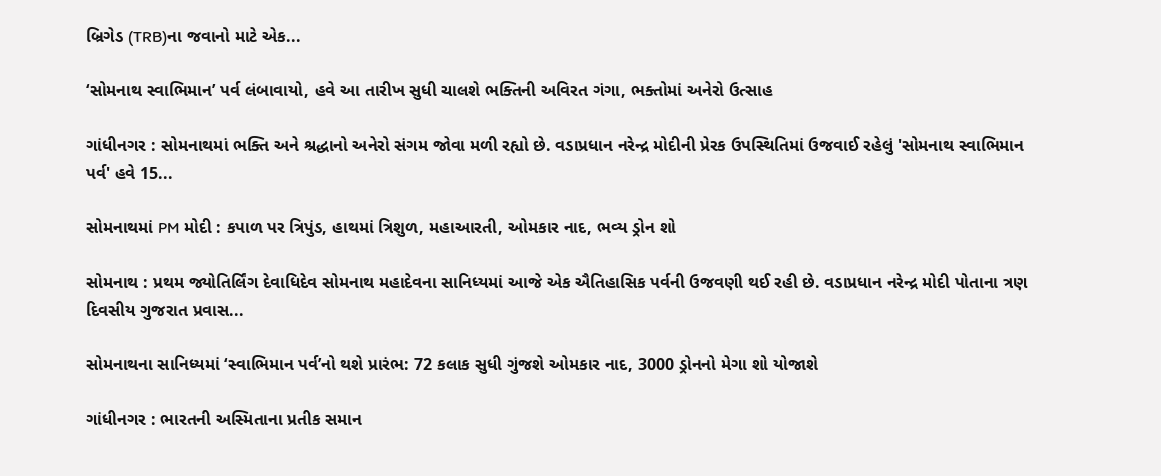બ્રિગેડ (TRB)ના જવાનો માટે એક...

‘સોમનાથ સ્વાભિમાન’ પર્વ લંબાવાયો, હવે આ તારીખ સુધી ચાલશે ભક્તિની અવિરત ગંગા, ભક્તોમાં અનેરો ઉત્સાહ

ગાંધીનગર : સોમનાથમાં ભક્તિ અને શ્રદ્ધાનો અનેરો સંગમ જોવા મળી રહ્યો છે. વડાપ્રધાન નરેન્દ્ર મોદીની પ્રેરક ઉપસ્થિતિમાં ઉજવાઈ રહેલું 'સોમનાથ સ્વાભિમાન પર્વ' હવે 15...

સોમનાથમાં PM મોદી : કપાળ પર ત્રિપુંડ, હાથમાં ત્રિશુળ, મહાઆરતી, ઓમકાર નાદ, ભવ્ય ડ્રોન શો

સોમનાથ : પ્રથમ જ્યોતિર્લિંગ દેવાધિદેવ સોમનાથ મહાદેવના સાનિધ્યમાં આજે એક ઐતિહાસિક પર્વની ઉજવણી થઈ રહી છે. વડાપ્રધાન નરેન્દ્ર મોદી પોતાના ત્રણ દિવસીય ગુજરાત પ્રવાસ...

સોમનાથના સાનિધ્યમાં ‘સ્વાભિમાન પર્વ’નો થશે પ્રારંભ: 72 કલાક સુધી ગુંજશે ઓમકાર નાદ, 3000 ડ્રોનનો મેગા શો યોજાશે

ગાંધીનગર : ભારતની અસ્મિતાના પ્રતીક સમાન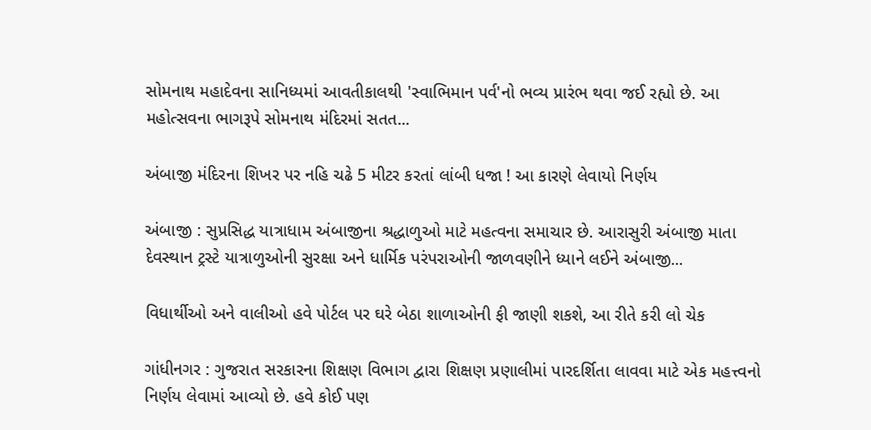સોમનાથ મહાદેવના સાનિધ્યમાં આવતીકાલથી 'સ્વાભિમાન પર્વ'નો ભવ્ય પ્રારંભ થવા જઈ રહ્યો છે. આ મહોત્સવના ભાગરૂપે સોમનાથ મંદિરમાં સતત...

અંબાજી મંદિરના શિખર પર નહિ ચઢે 5 મીટર કરતાં લાંબી ધજા ! આ કારણે લેવાયો નિર્ણય

અંબાજી : સુપ્રસિદ્ધ યાત્રાધામ અંબાજીના શ્રદ્ધાળુઓ માટે મહત્વના સમાચાર છે. આરાસુરી અંબાજી માતા દેવસ્થાન ટ્રસ્ટે યાત્રાળુઓની સુરક્ષા અને ધાર્મિક પરંપરાઓની જાળવણીને ધ્યાને લઈને અંબાજી...

વિધાર્થીઓ અને વાલીઓ હવે પોર્ટલ પર ઘરે બેઠા શાળાઓની ફી જાણી શકશે, આ રીતે કરી લો ચેક

ગાંધીનગર : ગુજરાત સરકારના શિક્ષણ વિભાગ દ્વારા શિક્ષણ પ્રણાલીમાં પારદર્શિતા લાવવા માટે એક મહત્ત્વનો નિર્ણય લેવામાં આવ્યો છે. હવે કોઈ પણ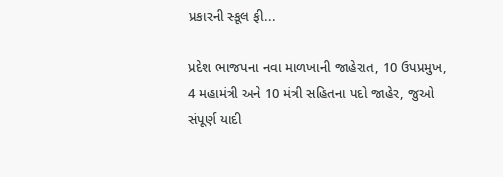પ્રકારની સ્કૂલ ફી...

પ્રદેશ ભાજપના નવા માળખાની જાહેરાત, 10 ઉપપ્રમુખ, 4 મહામંત્રી અને 10 મંત્રી સહિતના પદો જાહેર, જુઓ સંપૂર્ણ યાદી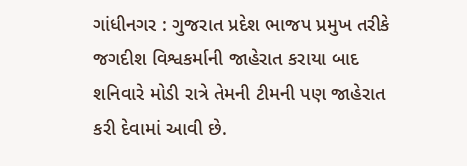ગાંધીનગર : ગુજરાત પ્રદેશ ભાજપ પ્રમુખ તરીકે જગદીશ વિશ્વકર્માની જાહેરાત કરાયા બાદ શનિવારે મોડી રાત્રે તેમની ટીમની પણ જાહેરાત કરી દેવામાં આવી છે.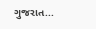ગુજરાત...